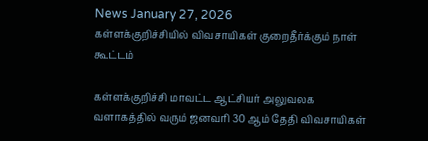News January 27, 2026
கள்ளக்குறிச்சியில் விவசாயிகள் குறைதீர்க்கும் நாள் கூட்டம்

கள்ளக்குறிச்சி மாவட்ட ஆட்சியர் அலுவலக வளாகத்தில் வரும் ஜனவரி 30 ஆம் தேதி விவசாயிகள்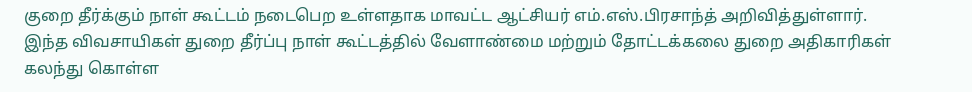குறை தீர்க்கும் நாள் கூட்டம் நடைபெற உள்ளதாக மாவட்ட ஆட்சியர் எம்.எஸ்.பிரசாந்த் அறிவித்துள்ளார். இந்த விவசாயிகள் துறை தீர்ப்பு நாள் கூட்டத்தில் வேளாண்மை மற்றும் தோட்டக்கலை துறை அதிகாரிகள் கலந்து கொள்ள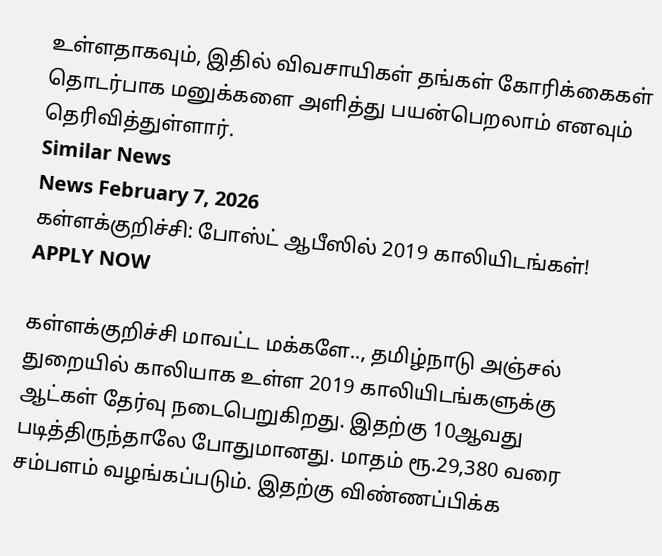உள்ளதாகவும், இதில் விவசாயிகள் தங்கள் கோரிக்கைகள் தொடர்பாக மனுக்களை அளித்து பயன்பெறலாம் எனவும் தெரிவித்துள்ளார்.
Similar News
News February 7, 2026
கள்ளக்குறிச்சி: போஸ்ட் ஆபீஸில் 2019 காலியிடங்கள்! APPLY NOW

கள்ளக்குறிச்சி மாவட்ட மக்களே.., தமிழ்நாடு அஞ்சல் துறையில் காலியாக உள்ள 2019 காலியிடங்களுக்கு ஆட்கள் தேர்வு நடைபெறுகிறது. இதற்கு 10ஆவது படித்திருந்தாலே போதுமானது. மாதம் ரூ.29,380 வரை சம்பளம் வழங்கப்படும். இதற்கு விண்ணப்பிக்க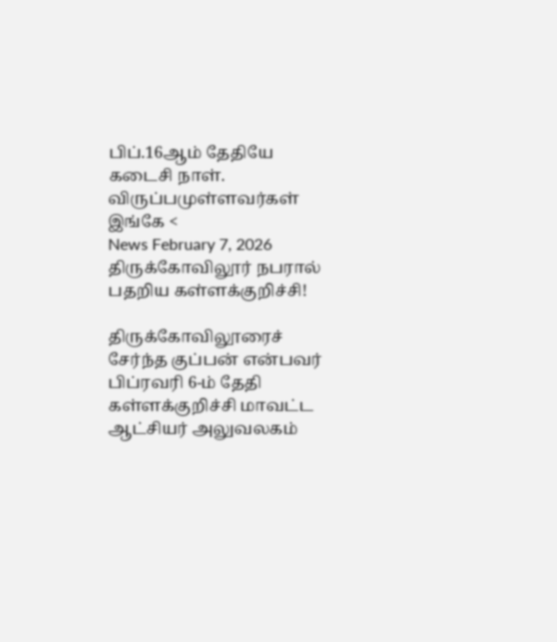பிப்.16ஆம் தேதியே கடைசி நாள். விருப்பமுள்ளவர்கள் இங்கே <
News February 7, 2026
திருக்கோவிலூர் நபரால் பதறிய கள்ளக்குறிச்சி!

திருக்கோவிலூரைச் சேர்ந்த குப்பன் என்பவர் பிப்ரவரி 6-ம் தேதி கள்ளக்குறிச்சி மாவட்ட ஆட்சியர் அலுவலகம்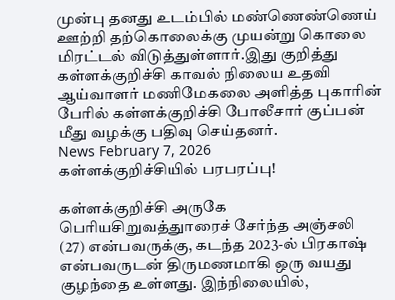முன்பு தனது உடம்பில் மண்ணெண்ணெய் ஊற்றி தற்கொலைக்கு முயன்று கொலை மிரட்டல் விடுத்துள்ளார்.இது குறித்து கள்ளக்குறிச்சி காவல் நிலைய உதவி ஆய்வாளர் மணிமேகலை அளித்த புகாரின் பேரில் கள்ளக்குறிச்சி போலீசார் குப்பன் மீது வழக்கு பதிவு செய்தனர்.
News February 7, 2026
கள்ளக்குறிச்சியில் பரபரப்பு!

கள்ளக்குறிச்சி அருகே பெரியசிறுவத்துாரைச் சேர்ந்த அஞ்சலி (27) என்பவருக்கு, கடந்த 2023-ல் பிரகாஷ் என்பவருடன் திருமணமாகி ஒரு வயது குழந்தை உள்ளது. இந்நிலையில்,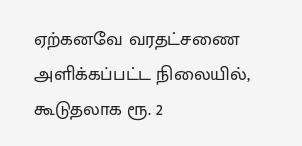ஏற்கனவே வரதட்சணை அளிக்கப்பட்ட நிலையில், கூடுதலாக ரூ. 2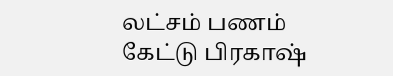லட்சம் பணம் கேட்டு பிரகாஷ்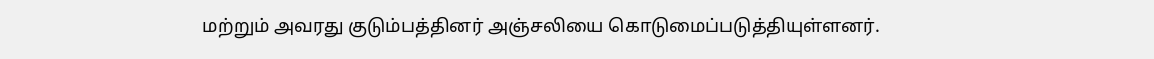மற்றும் அவரது குடும்பத்தினர் அஞ்சலியை கொடுமைப்படுத்தியுள்ளனர்.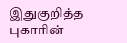இதுகுறித்த புகாரின்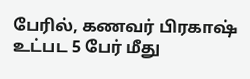பேரில், கணவர் பிரகாஷ் உட்பட 5 பேர் மீது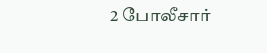2 போலீசார்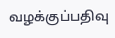வழக்குப்பதிவு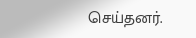செய்தனர்.